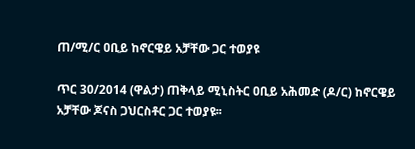ጠ/ሚ/ር ዐቢይ ከኖርዌይ አቻቸው ጋር ተወያዩ

ጥር 30/2014 (ዋልታ) ጠቅላይ ሚኒስትር ዐቢይ አሕመድ (ዶ/ር) ከኖርዌይ አቻቸው ጆናስ ጋህርስቶር ጋር ተወያዩ፡፡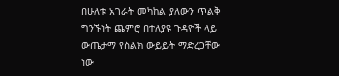በሁለቱ አገራት መካከል ያለውን ጥልቅ ግንኙነት ጨምሮ በተለያዩ ጉዳዮች ላይ ውጤታማ የስልክ ውይይት ማድረጋቸው ነው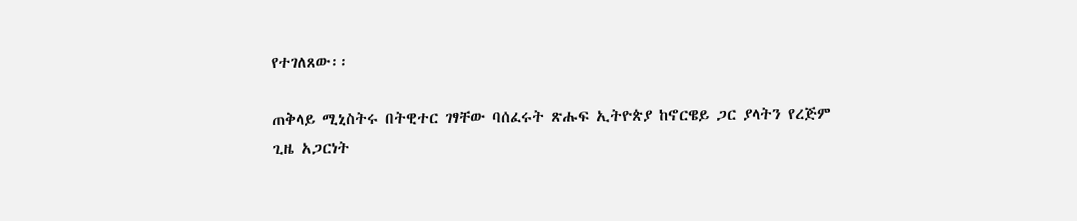የተገለጸው፡፡

ጠቅላይ ሚኒስትሩ በትዊተር ገፃቸው ባሰፈሩት ጽሑፍ ኢትዮጵያ ከኖርዌይ ጋር ያላትን የረጅም ጊዜ አጋርነት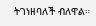ትገነዘባለች ብለዋል።